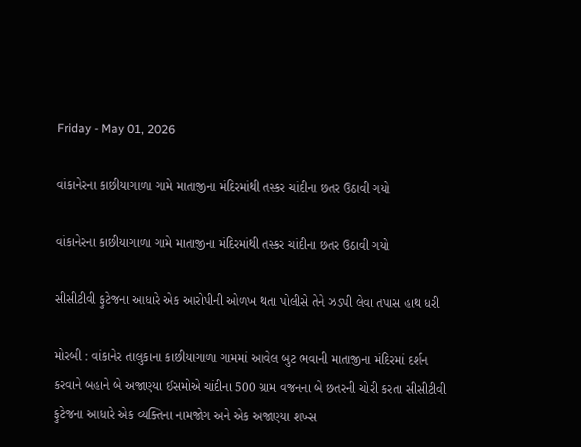Friday - May 01, 2026

વાંકાનેરના કાછીયાગાળા ગામે માતાજીના મંદિરમાંથી તસ્કર ચાંદીના છતર ઉઠાવી ગયો

વાંકાનેરના કાછીયાગાળા ગામે માતાજીના મંદિરમાંથી તસ્કર ચાંદીના છતર ઉઠાવી ગયો

સીસીટીવી ફુટેજના આધારે એક આરોપીની ઓળખ થતા પોલીસે તેને ઝડપી લેવા તપાસ હાથ ધરી

મોરબી : વાંકાનેર તાલુકાના કાછીયાગાળા ગામમાં આવેલ બુટ ભવાની માતાજીના મંદિરમાં દર્શન કરવાને બહાને બે અજાણ્યા ઈસમોએ ચાંદીના 500 ગ્રામ વજનના બે છતરની ચોરી કરતા સીસીટીવી ફુટેજના આધારે એક વ્યક્તિના નામજોગ અને એક અજાણ્યા શખ્સ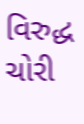વિરુદ્ધ ચોરી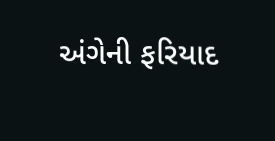અંગેની ફરિયાદ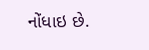નોંધાઇ છે.